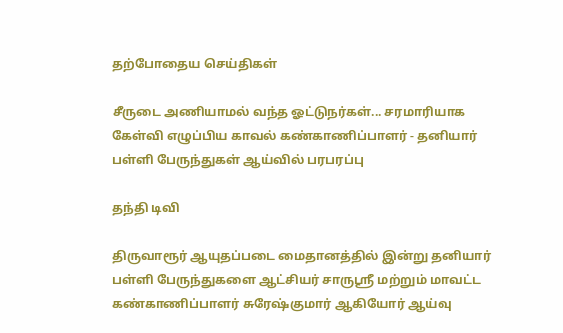தற்போதைய செய்திகள்

சீருடை அணியாமல் வந்த ஓட்டுநர்கள்... சரமாரியாக கேள்வி எழுப்பிய காவல் கண்காணிப்பாளர் - தனியார் பள்ளி பேருந்துகள் ஆய்வில் பரபரப்பு

தந்தி டிவி

திருவாரூர் ஆயுதப்படை மைதானத்தில் இன்று தனியார் பள்ளி பேருந்துகளை ஆட்சியர் சாருஸ்ரீ மற்றும் மாவட்ட கண்காணிப்பாளர் சுரேஷ்குமார் ஆகியோர் ஆய்வு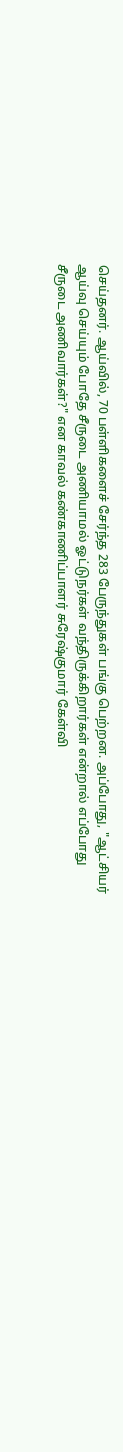செய்தனர். ஆய்வில், 70 பள்ளிகளைச் சேர்ந்த 283 பேருந்துகள் பங்கு பெற்றன. அப்போது, "ஆட்சியர் ஆய்வு செய்யும் போதே சீருடை அணியாமல் ஓட்டுநர்கள் வந்திருக்கிறார்கள் என்றால் எப்போது சீருடை அணிவார்கள்?" என காவல் கண்காணிப்பாளர் சுரேஷ்குமார் கேள்வி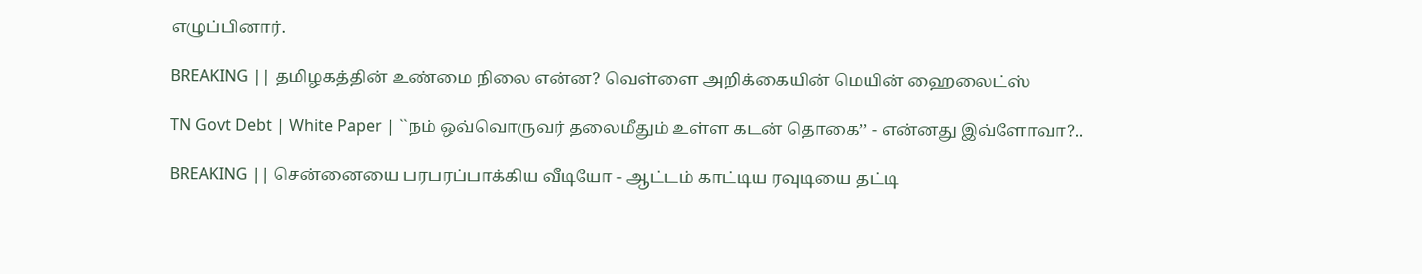எழுப்பினார்.

BREAKING || தமிழகத்தின் உண்மை நிலை என்ன? வெள்ளை அறிக்கையின் மெயின் ஹைலைட்ஸ்

TN Govt Debt | White Paper | ``நம் ஒவ்வொருவர் தலைமீதும் உள்ள கடன் தொகை’’ - என்னது இவ்ளோவா?..

BREAKING || சென்னையை பரபரப்பாக்கிய வீடியோ - ஆட்டம் காட்டிய ரவுடியை தட்டி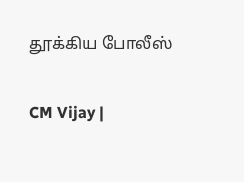தூக்கிய போலீஸ்

CM Vijay |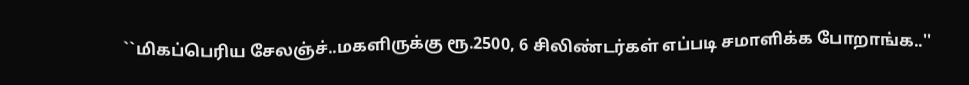``மிகப்பெரிய சேலஞ்ச்..மகளிருக்கு ரூ.2500, 6 சிலிண்டர்கள் எப்படி சமாளிக்க போறாங்க..''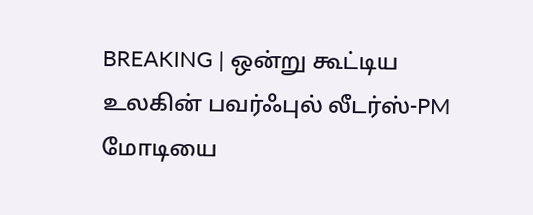BREAKING | ஒன்று கூட்டிய உலகின் பவர்ஃபுல் லீடர்ஸ்-PM மோடியை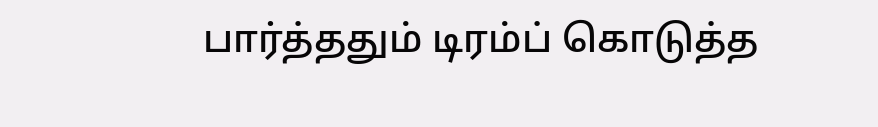பார்த்ததும் டிரம்ப் கொடுத்த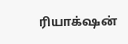ரியாக்‌ஷன்